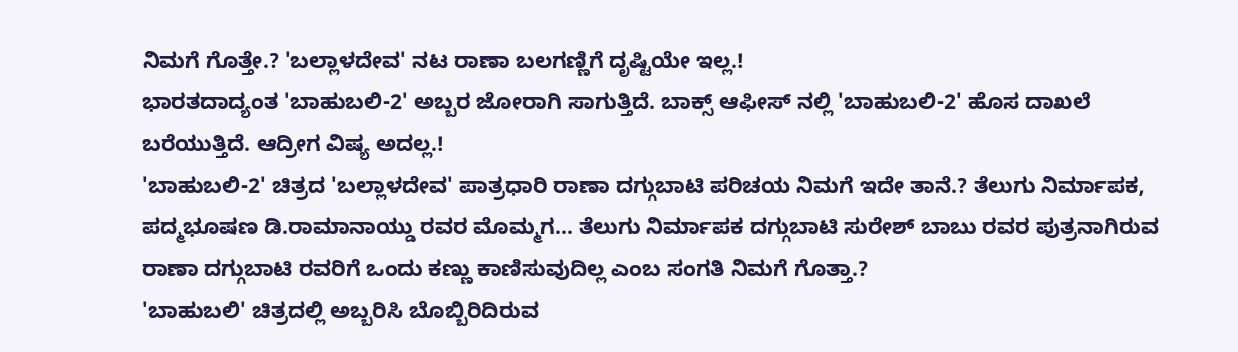ನಿಮಗೆ ಗೊತ್ತೇ.? 'ಬಲ್ಲಾಳದೇವ' ನಟ ರಾಣಾ ಬಲಗಣ್ಣಿಗೆ ದೃಷ್ಟಿಯೇ ಇಲ್ಲ.!
ಭಾರತದಾದ್ಯಂತ 'ಬಾಹುಬಲಿ-2' ಅಬ್ಬರ ಜೋರಾಗಿ ಸಾಗುತ್ತಿದೆ. ಬಾಕ್ಸ್ ಆಫೀಸ್ ನಲ್ಲಿ 'ಬಾಹುಬಲಿ-2' ಹೊಸ ದಾಖಲೆ ಬರೆಯುತ್ತಿದೆ. ಆದ್ರೀಗ ವಿಷ್ಯ ಅದಲ್ಲ.!
'ಬಾಹುಬಲಿ-2' ಚಿತ್ರದ 'ಬಲ್ಲಾಳದೇವ' ಪಾತ್ರಧಾರಿ ರಾಣಾ ದಗ್ಗುಬಾಟಿ ಪರಿಚಯ ನಿಮಗೆ ಇದೇ ತಾನೆ.? ತೆಲುಗು ನಿರ್ಮಾಪಕ, ಪದ್ಮಭೂಷಣ ಡಿ.ರಾಮಾನಾಯ್ಡು ರವರ ಮೊಮ್ಮಗ... ತೆಲುಗು ನಿರ್ಮಾಪಕ ದಗ್ಗುಬಾಟಿ ಸುರೇಶ್ ಬಾಬು ರವರ ಪುತ್ರನಾಗಿರುವ ರಾಣಾ ದಗ್ಗುಬಾಟಿ ರವರಿಗೆ ಒಂದು ಕಣ್ಣು ಕಾಣಿಸುವುದಿಲ್ಲ ಎಂಬ ಸಂಗತಿ ನಿಮಗೆ ಗೊತ್ತಾ.?
'ಬಾಹುಬಲಿ' ಚಿತ್ರದಲ್ಲಿ ಅಬ್ಬರಿಸಿ ಬೊಬ್ಬಿರಿದಿರುವ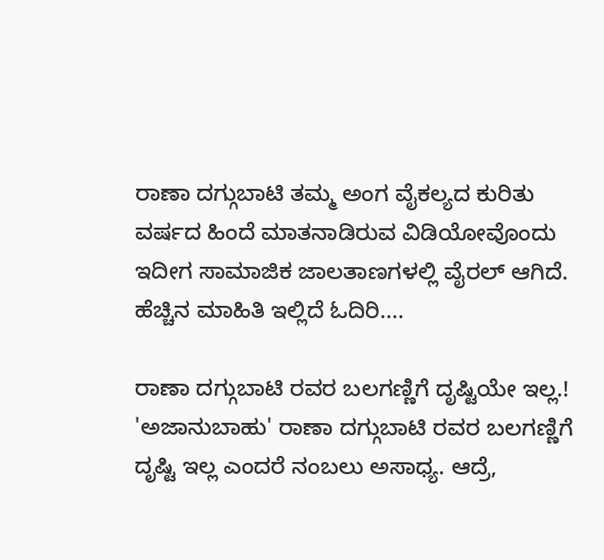ರಾಣಾ ದಗ್ಗುಬಾಟಿ ತಮ್ಮ ಅಂಗ ವೈಕಲ್ಯದ ಕುರಿತು ವರ್ಷದ ಹಿಂದೆ ಮಾತನಾಡಿರುವ ವಿಡಿಯೋವೊಂದು ಇದೀಗ ಸಾಮಾಜಿಕ ಜಾಲತಾಣಗಳಲ್ಲಿ ವೈರಲ್ ಆಗಿದೆ. ಹೆಚ್ಚಿನ ಮಾಹಿತಿ ಇಲ್ಲಿದೆ ಓದಿರಿ....

ರಾಣಾ ದಗ್ಗುಬಾಟಿ ರವರ ಬಲಗಣ್ಣಿಗೆ ದೃಷ್ಟಿಯೇ ಇಲ್ಲ.!
'ಅಜಾನುಬಾಹು' ರಾಣಾ ದಗ್ಗುಬಾಟಿ ರವರ ಬಲಗಣ್ಣಿಗೆ ದೃಷ್ಟಿ ಇಲ್ಲ ಎಂದರೆ ನಂಬಲು ಅಸಾಧ್ಯ. ಆದ್ರೆ,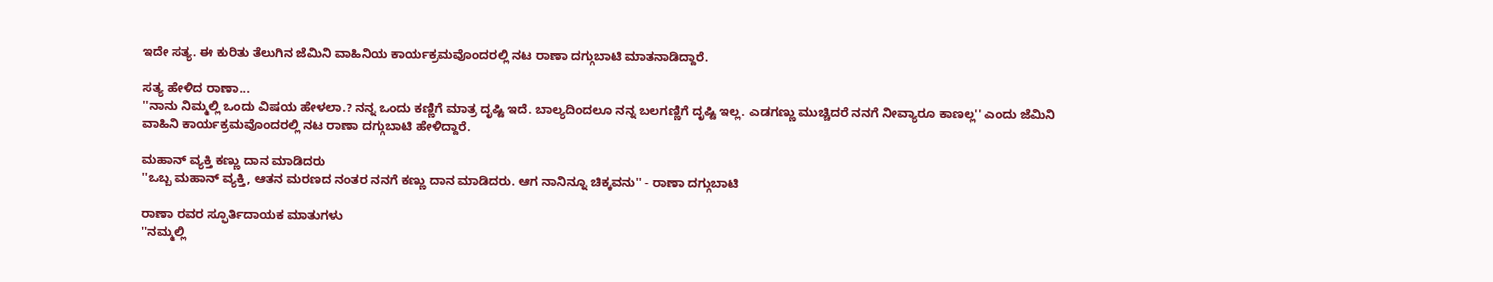ಇದೇ ಸತ್ಯ. ಈ ಕುರಿತು ತೆಲುಗಿನ ಜೆಮಿನಿ ವಾಹಿನಿಯ ಕಾರ್ಯಕ್ರಮವೊಂದರಲ್ಲಿ ನಟ ರಾಣಾ ದಗ್ಗುಬಾಟಿ ಮಾತನಾಡಿದ್ದಾರೆ.

ಸತ್ಯ ಹೇಳಿದ ರಾಣಾ...
''ನಾನು ನಿಮ್ಮಲ್ಲಿ ಒಂದು ವಿಷಯ ಹೇಳಲಾ.? ನನ್ನ ಒಂದು ಕಣ್ಣಿಗೆ ಮಾತ್ರ ದೃಷ್ಟಿ ಇದೆ. ಬಾಲ್ಯದಿಂದಲೂ ನನ್ನ ಬಲಗಣ್ಣಿಗೆ ದೃಷ್ಟಿ ಇಲ್ಲ. ಎಡಗಣ್ಣು ಮುಚ್ಚಿದರೆ ನನಗೆ ನೀವ್ಯಾರೂ ಕಾಣಲ್ಲ'' ಎಂದು ಜೆಮಿನಿ ವಾಹಿನಿ ಕಾರ್ಯಕ್ರಮವೊಂದರಲ್ಲಿ ನಟ ರಾಣಾ ದಗ್ಗುಬಾಟಿ ಹೇಳಿದ್ದಾರೆ.

ಮಹಾನ್ ವ್ಯಕ್ತಿ ಕಣ್ಣು ದಾನ ಮಾಡಿದರು
''ಒಬ್ಬ ಮಹಾನ್ ವ್ಯಕ್ತಿ, ಆತನ ಮರಣದ ನಂತರ ನನಗೆ ಕಣ್ಣು ದಾನ ಮಾಡಿದರು. ಆಗ ನಾನಿನ್ನೂ ಚಿಕ್ಕವನು'' - ರಾಣಾ ದಗ್ಗುಬಾಟಿ

ರಾಣಾ ರವರ ಸ್ಫೂರ್ತಿದಾಯಕ ಮಾತುಗಳು
''ನಮ್ಮಲ್ಲಿ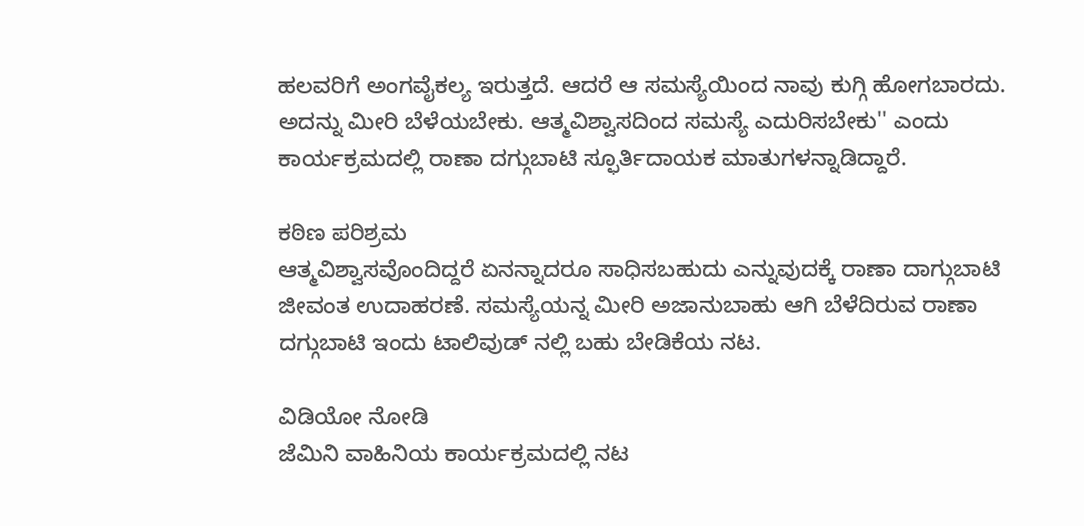ಹಲವರಿಗೆ ಅಂಗವೈಕಲ್ಯ ಇರುತ್ತದೆ. ಆದರೆ ಆ ಸಮಸ್ಯೆಯಿಂದ ನಾವು ಕುಗ್ಗಿ ಹೋಗಬಾರದು. ಅದನ್ನು ಮೀರಿ ಬೆಳೆಯಬೇಕು. ಆತ್ಮವಿಶ್ವಾಸದಿಂದ ಸಮಸ್ಯೆ ಎದುರಿಸಬೇಕು'' ಎಂದು ಕಾರ್ಯಕ್ರಮದಲ್ಲಿ ರಾಣಾ ದಗ್ಗುಬಾಟಿ ಸ್ಫೂರ್ತಿದಾಯಕ ಮಾತುಗಳನ್ನಾಡಿದ್ದಾರೆ.

ಕಠಿಣ ಪರಿಶ್ರಮ
ಆತ್ಮವಿಶ್ವಾಸವೊಂದಿದ್ದರೆ ಏನನ್ನಾದರೂ ಸಾಧಿಸಬಹುದು ಎನ್ನುವುದಕ್ಕೆ ರಾಣಾ ದಾಗ್ಗುಬಾಟಿ ಜೀವಂತ ಉದಾಹರಣೆ. ಸಮಸ್ಯೆಯನ್ನ ಮೀರಿ ಅಜಾನುಬಾಹು ಆಗಿ ಬೆಳೆದಿರುವ ರಾಣಾ ದಗ್ಗುಬಾಟಿ ಇಂದು ಟಾಲಿವುಡ್ ನಲ್ಲಿ ಬಹು ಬೇಡಿಕೆಯ ನಟ.

ವಿಡಿಯೋ ನೋಡಿ
ಜೆಮಿನಿ ವಾಹಿನಿಯ ಕಾರ್ಯಕ್ರಮದಲ್ಲಿ ನಟ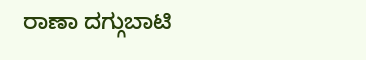ರಾಣಾ ದಗ್ಗುಬಾಟಿ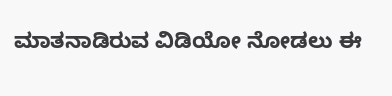ಮಾತನಾಡಿರುವ ವಿಡಿಯೋ ನೋಡಲು ಈ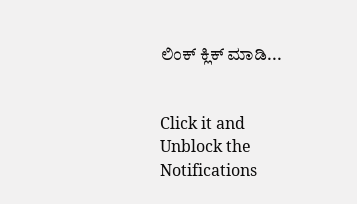ಲಿಂಕ್ ಕ್ಲಿಕ್ ಮಾಡಿ...


Click it and Unblock the Notifications